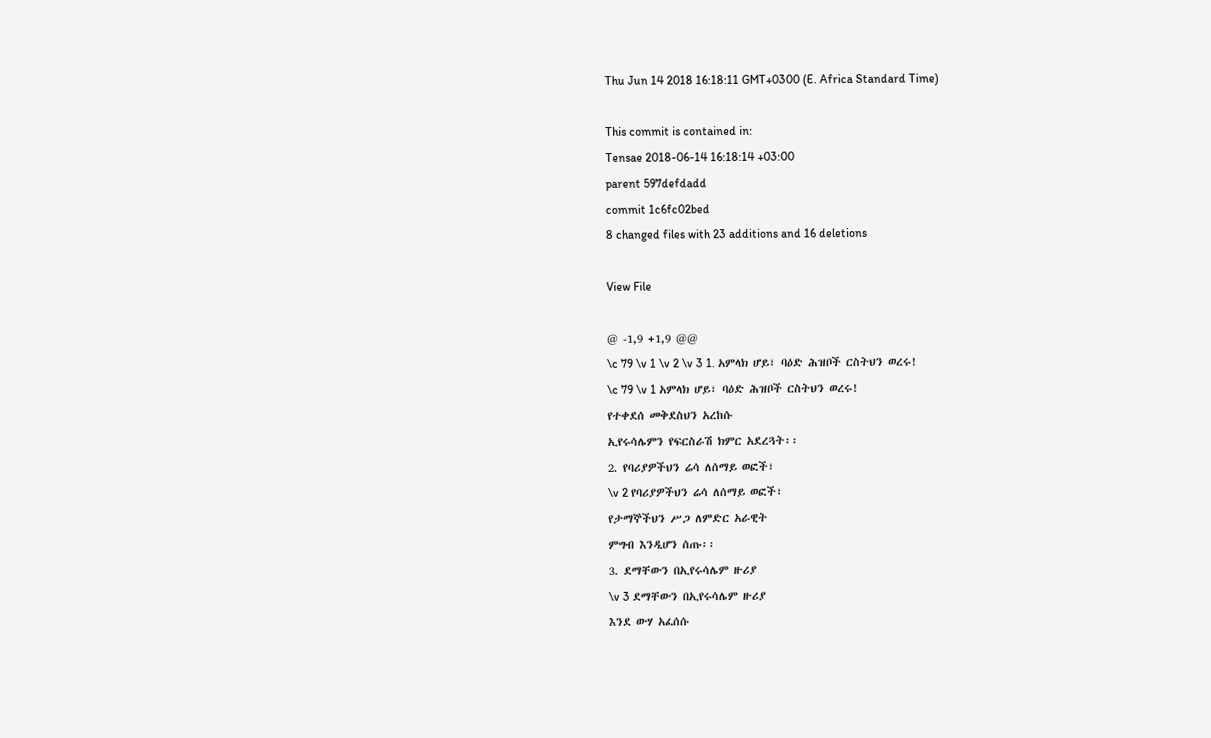Thu Jun 14 2018 16:18:11 GMT+0300 (E. Africa Standard Time)

This commit is contained in:
Tensae 2018-06-14 16:18:14 +03:00
parent 597defdadd
commit 1c6fc02bed
8 changed files with 23 additions and 16 deletions

View File

@ -1,9 +1,9 @@
\c 79 \v 1 \v 2 \v 3 1. አምላክ ሆይ፣ ባዕድ ሕዝቦች ርስትህን ወረሩ!
\c 79 \v 1 አምላክ ሆይ፣ ባዕድ ሕዝቦች ርስትህን ወረሩ!
የተቀደሰ መቅደስህን አረከሱ
ኢየሩሳሌምን የፍርስራሽ ክምር አደረጓት፡፡
2. የባሪያዎችህን ሬሳ ለሰማይ ወፎች፣
\v 2 የባሪያዎችህን ሬሳ ለሰማይ ወፎች፣
የታማኞችህን ሥጋ ለምድር አራዊት
ምግብ እንዲሆን ሰጡ፡፡
3. ደማቸውን በኢየሩሳሌም ዙሪያ
\v 3 ደማቸውን በኢየሩሳሌም ዙሪያ
እንደ ውሃ አፈሰሱ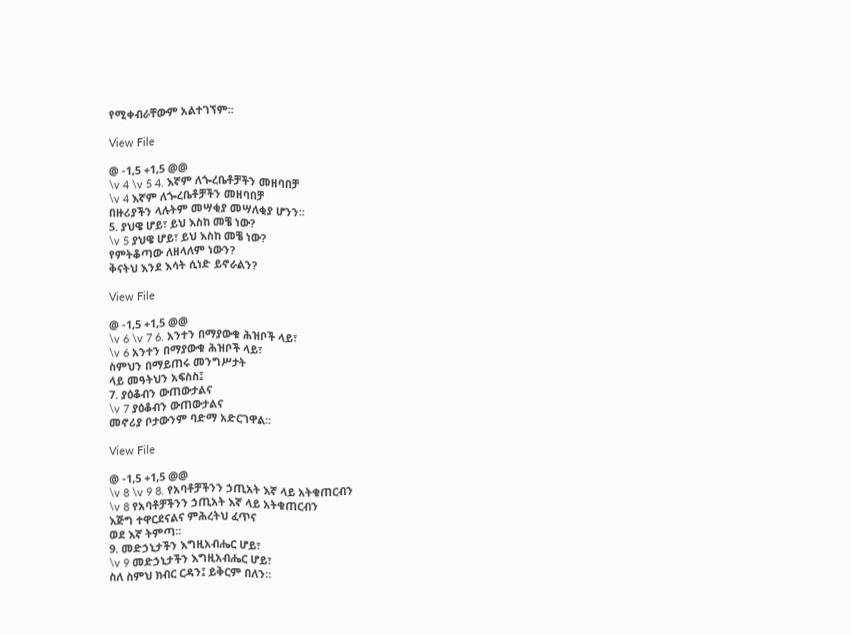የሚቀብራቸውም አልተገኘም፡፡

View File

@ -1,5 +1,5 @@
\v 4 \v 5 4. እኛም ለጐረቤቶቻችን መዘባበቻ
\v 4 እኛም ለጐረቤቶቻችን መዘባበቻ
በዙሪያችን ላሉትም መሣቂያ መሣለቂያ ሆንን፡፡
5. ያህዌ ሆይ፣ ይህ እስከ መቼ ነው?
\v 5 ያህዌ ሆይ፣ ይህ እስከ መቼ ነው?
የምትቆጣው ለዘላለም ነውን?
ቅናትህ እንደ እሳት ሲነድ ይኖራልን?

View File

@ -1,5 +1,5 @@
\v 6 \v 7 6. አንተን በማያውቁ ሕዝቦች ላይ፣
\v 6 አንተን በማያውቁ ሕዝቦች ላይ፣
ስምህን በማይጠሩ መንግሥታት
ላይ መዓትህን አፍስስ፤
7. ያዕቆብን ውጠውታልና
\v 7 ያዕቆብን ውጠውታልና
መኖሪያ ቦታውንም ባድማ አድርገዋል፡፡

View File

@ -1,5 +1,5 @@
\v 8 \v 9 8. የአባቶቻችንን ኃጢአት እኛ ላይ አትቁጠርብን
\v 8 የአባቶቻችንን ኃጢአት እኛ ላይ አትቁጠርብን
እጅግ ተዋርደናልና ምሕረትህ ፈጥና
ወደ እኛ ትምጣ፡፡
9. መድኃኒታችን እግዚአብሔር ሆይ፣
\v 9 መድኃኒታችን እግዚአብሔር ሆይ፣
ስለ ስምህ ክብር ርዳን፤ ይቅርም በለን፡፡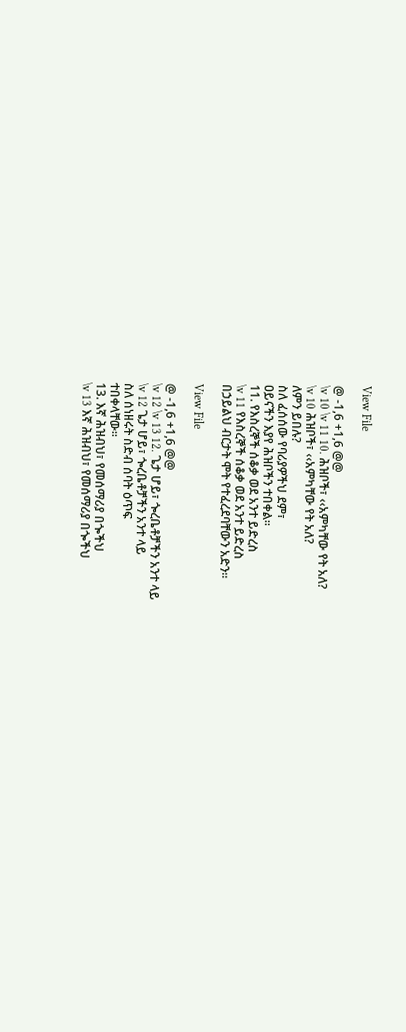View File

@ -1,6 +1,6 @@
\v 10 \v 11 10. ሕዝቦች፣ ‹‹አምካቸው የት አለ?
\v 10 ሕዝቦች፣ ‹‹አምካቸው የት አለ?
ለምን ይበሉ?
ስለ ፈሰሰው የባሪያዎችህ ደም፣
ዐይናችን እያየ ሕዝቦችን ተበቀል፡፡
11. የእስረኞች ሰቆቃ ወደ አንተ ይድረስ
\v 11 የእስረኞች ሰቆቃ ወደ አንተ ይድረስ
በኃይልህ ብርታት ሞት የተፈረደባቸውን አድን፡፡

View File

@ -1,6 +1,6 @@
\v 12 \v 13 12. ጌታ ሆይ፣ ጐረቤቶቻችን አንተ ላይ
\v 12 ጌታ ሆይ፣ ጐረቤቶቻችን አንተ ላይ
ስለ ሰነዘሩት ስድብ ሰባት ዕጥፍ
ተበቀላቸው፡፡
13. እኛ ሕዝብህ፣ የመሰማሪያ በጐችህ
\v 13 እኛ ሕዝብህ፣ የመሰማሪያ በጐችህ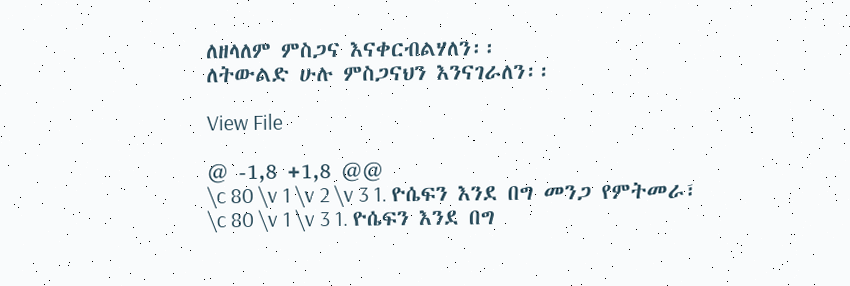ለዘላለም ምስጋና እናቀርብልሃለን፡፡
ለትውልድ ሁሉ ምስጋናህን እንናገራለን፡፡

View File

@ -1,8 +1,8 @@
\c 80 \v 1 \v 2 \v 3 1. ዮሴፍን እንደ በግ መንጋ የምትመራ፣
\c 80 \v 1 \v 3 1. ዮሴፍን እንደ በግ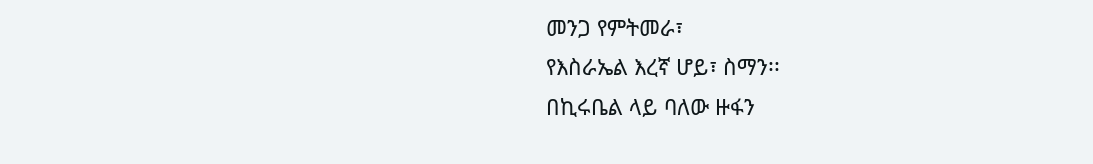መንጋ የምትመራ፣
የእስራኤል እረኛ ሆይ፣ ስማን፡፡
በኪሩቤል ላይ ባለው ዙፋን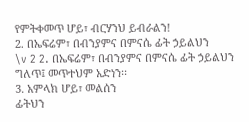የምትቀመጥ ሆይ፣ ብርሃንህ ይብራልን!
2. በኤፍሬም፣ በብንያምና በምናሴ ፊት ኃይልህን
\v 2 2. በኤፍሬም፣ በብንያምና በምናሴ ፊት ኃይልህን
ግለጥ፤ መጥተህም አድነን፡፡
3. አምላክ ሆይ፣ መልሰን
ፊትህን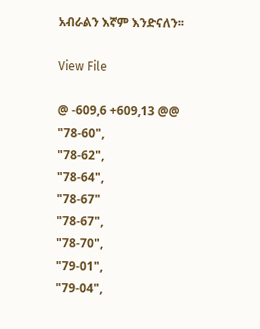አብራልን እኛም እንድናለን፡፡

View File

@ -609,6 +609,13 @@
"78-60",
"78-62",
"78-64",
"78-67"
"78-67",
"78-70",
"79-01",
"79-04",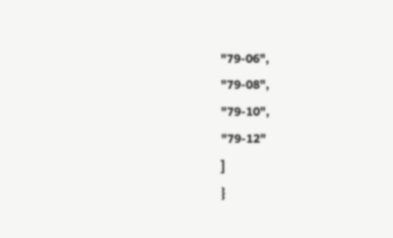"79-06",
"79-08",
"79-10",
"79-12"
]
}